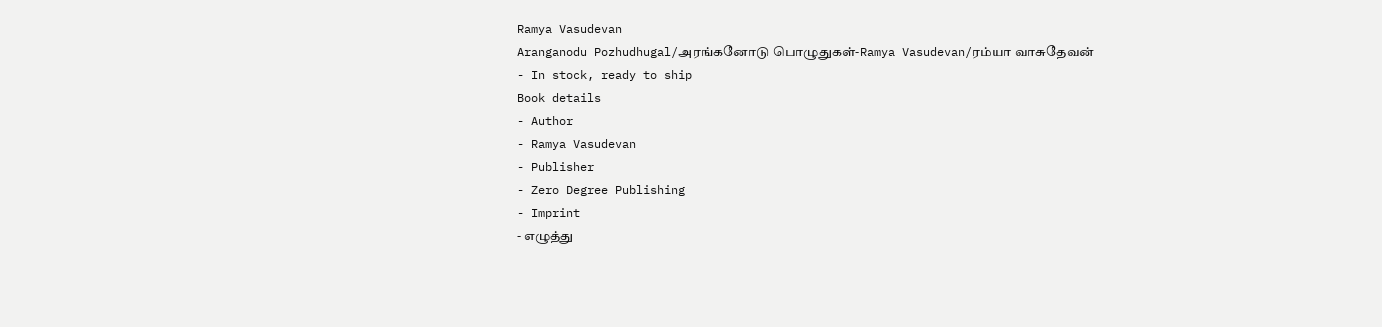Ramya Vasudevan
Aranganodu Pozhudhugal/அரங்கனோடு பொழுதுகள்-Ramya Vasudevan/ரம்யா வாசுதேவன்
- In stock, ready to ship
Book details
- Author
- Ramya Vasudevan
- Publisher
- Zero Degree Publishing
- Imprint
- எழுத்து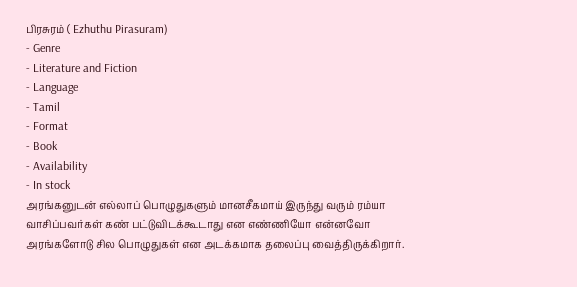பிரசுரம் ( Ezhuthu Pirasuram)
- Genre
- Literature and Fiction
- Language
- Tamil
- Format
- Book
- Availability
- In stock
அரங்கனுடன் எல்லாப் பொழுதுகளும் மானசீகமாய் இருந்து வரும் ரம்யா வாசிப்பவர்கள் கண் பட்டுவிடக்கூடாது என எண்ணியோ என்னவோ அரங்களோடு சில பொழுதுகள் என அடக்கமாக தலைப்பு வைத்திருக்கிறார்.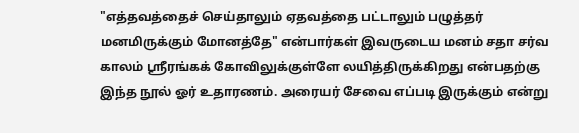"எத்தவத்தைச் செய்தாலும் ஏதவத்தை பட்டாலும் பழுத்தர் மனமிருக்கும் மோனத்தே" என்பார்கள் இவருடைய மனம் சதா சர்வ காலம் ஸ்ரீரங்கக் கோவிலுக்குள்ளே லயித்திருக்கிறது என்பதற்கு இந்த நூல் ஓர் உதாரணம். அரையர் சேவை எப்படி இருக்கும் என்று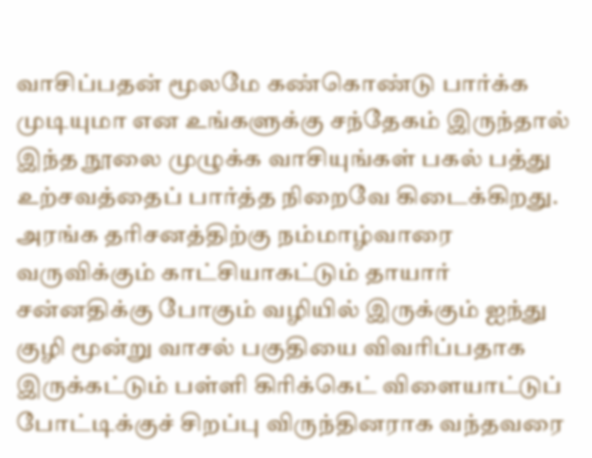வாசிப்பதன் மூலமே கண்கொண்டு பார்க்க முடியுமா என உங்களுக்கு சந்தேகம் இருந்தால் இந்த நூலை முழுக்க வாசியுங்கள் பகல் பத்து உற்சவத்தைப் பார்த்த நிறைவே கிடைக்கிறது.
அரங்க தரிசனத்திற்கு நம்மாழ்வாரை வருவிக்கும் காட்சியாகட்டும் தாயார் சன்னதிக்கு போகும் வழியில் இருக்கும் ஐந்து குழி மூன்று வாசல் பகுதியை விவரிப்பதாக இருக்கட்டும் பள்ளி கிரிக்கெட் விளையாட்டுப் போட்டிக்குச் சிறப்பு விருந்தினராக வந்தவரை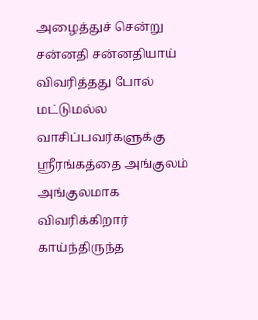அழைத்துச் சென்று சன்னதி சன்னதியாய் விவரித்தது போல் மட்டுமல்ல வாசிப்பவர்களுக்கு ஸ்ரீரங்கத்தை அங்குலம் அங்குலமாக விவரிக்கிறார்
காய்ந்திருந்த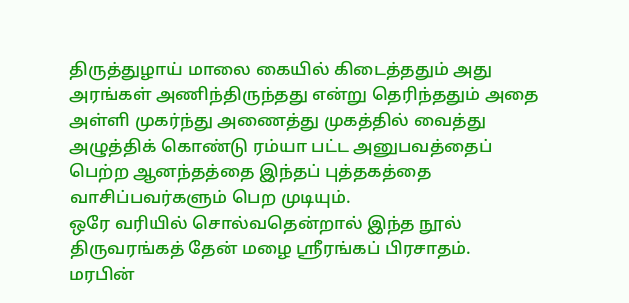திருத்துழாய் மாலை கையில் கிடைத்ததும் அது அரங்கள் அணிந்திருந்தது என்று தெரிந்ததும் அதை அள்ளி முகர்ந்து அணைத்து முகத்தில் வைத்து அழுத்திக் கொண்டு ரம்யா பட்ட அனுபவத்தைப் பெற்ற ஆனந்தத்தை இந்தப் புத்தகத்தை வாசிப்பவர்களும் பெற முடியும்.
ஒரே வரியில் சொல்வதென்றால் இந்த நூல் திருவரங்கத் தேன் மழை ஸ்ரீரங்கப் பிரசாதம்.
மரபின்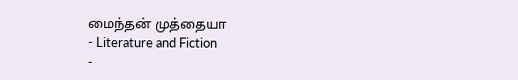மைந்தன் முத்தையா
- Literature and Fiction
-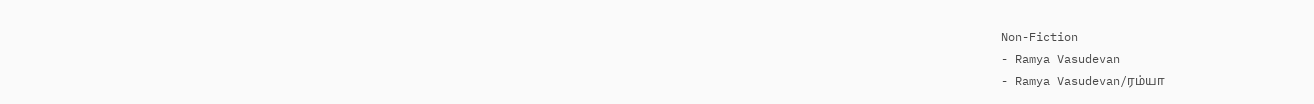Non-Fiction
- Ramya Vasudevan
- Ramya Vasudevan/ரம்யா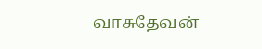வாசுதேவன்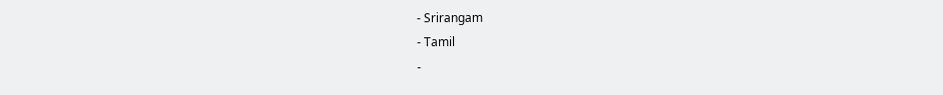- Srirangam
- Tamil
-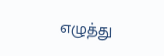எழுத்து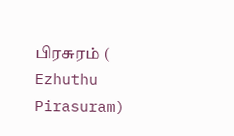பிரசுரம் ( Ezhuthu Pirasuram)